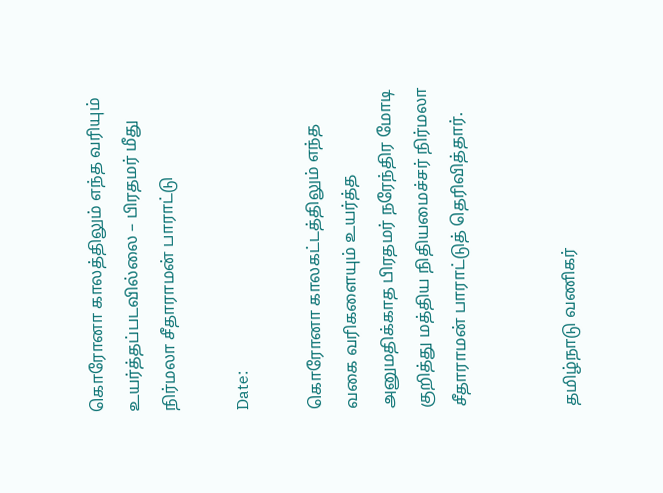கொரோனா காலத்திலும் எந்த வரியும் உயர்த்தப்படவில்லை – பிரதமர் மீது நிர்மலா சீதாராமன் பாராட்டு

Date:

கொரோனா காலகட்டத்திலும் எந்த வகை வரிகளையும் உயர்த்த அனுமதிக்காத பிரதமர் நரேந்திர மோடி குறித்து மத்திய நிதியமைச்சர் நிர்மலா சீதாராமன் பாராட்டுத் தெரிவித்தார்.


தமிழ்நாடு வணிகர்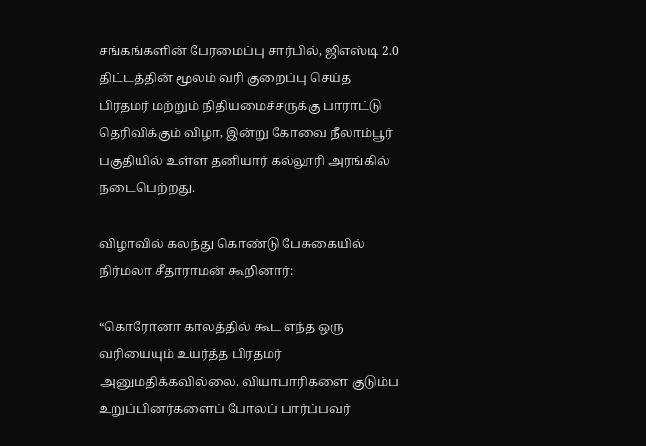சங்கங்களின் பேரமைப்பு சார்பில், ஜிஎஸ்டி 2.0 திட்டத்தின் மூலம் வரி குறைப்பு செய்த பிரதமர் மற்றும் நிதியமைச்சருக்கு பாராட்டு தெரிவிக்கும் விழா, இன்று கோவை நீலாம்பூர் பகுதியில் உள்ள தனியார் கல்லூரி அரங்கில் நடைபெற்றது.

விழாவில் கலந்து கொண்டு பேசுகையில் நிர்மலா சீதாராமன் கூறினார்:

“கொரோனா காலத்தில் கூட எந்த ஒரு வரியையும் உயர்த்த பிரதமர் அனுமதிக்கவில்லை. வியாபாரிகளை குடும்ப உறுப்பினர்களைப் போலப் பார்ப்பவர்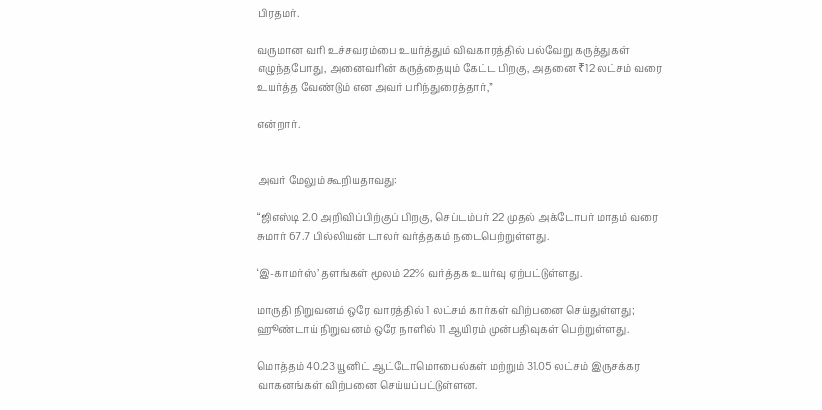பிரதமர்.

வருமான வரி உச்சவரம்பை உயர்த்தும் விவகாரத்தில் பல்வேறு கருத்துகள் எழுந்தபோது, அனைவரின் கருத்தையும் கேட்ட பிறகு, அதனை ₹12 லட்சம் வரை உயர்த்த வேண்டும் என அவர் பரிந்துரைத்தார்,”

என்றார்.


அவர் மேலும் கூறியதாவது:

“ஜிஎஸ்டி 2.0 அறிவிப்பிற்குப் பிறகு, செப்டம்பர் 22 முதல் அக்டோபர் மாதம் வரை சுமார் 67.7 பில்லியன் டாலர் வர்த்தகம் நடைபெற்றுள்ளது.

‘இ-காமர்ஸ்’ தளங்கள் மூலம் 22% வர்த்தக உயர்வு ஏற்பட்டுள்ளது.

மாருதி நிறுவனம் ஒரே வாரத்தில் 1 லட்சம் கார்கள் விற்பனை செய்துள்ளது; ஹூண்டாய் நிறுவனம் ஒரே நாளில் 11 ஆயிரம் முன்பதிவுகள் பெற்றுள்ளது.

மொத்தம் 40.23 யூனிட் ஆட்டோமொபைல்கள் மற்றும் 31.05 லட்சம் இருசக்கர வாகனங்கள் விற்பனை செய்யப்பட்டுள்ளன.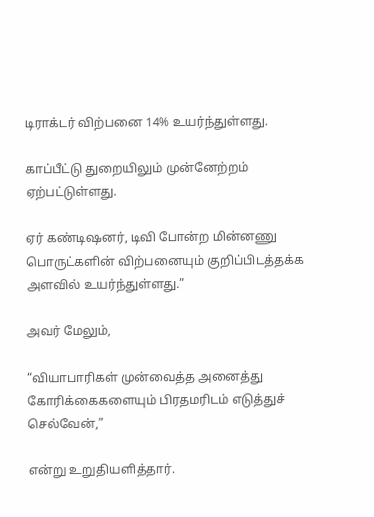டிராக்டர் விற்பனை 14% உயர்ந்துள்ளது.

காப்பீட்டு துறையிலும் முன்னேற்றம் ஏற்பட்டுள்ளது.

ஏர் கண்டிஷனர், டிவி போன்ற மின்னணு பொருட்களின் விற்பனையும் குறிப்பிடத்தக்க அளவில் உயர்ந்துள்ளது.”

அவர் மேலும்,

“வியாபாரிகள் முன்வைத்த அனைத்து கோரிக்கைகளையும் பிரதமரிடம் எடுத்துச் செல்வேன்,”

என்று உறுதியளித்தார்.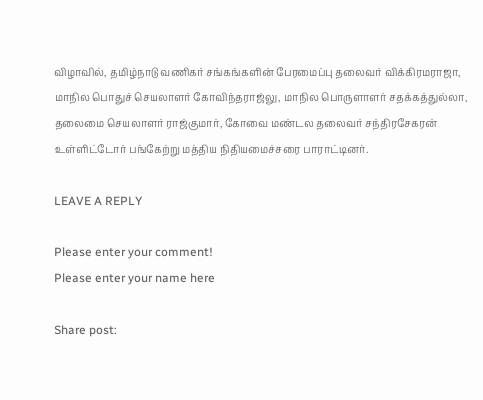விழாவில், தமிழ்நாடு வணிகர் சங்கங்களின் பேரமைப்பு தலைவர் விக்கிரமராஜா, மாநில பொதுச் செயலாளர் கோவிந்தராஜ்லு, மாநில பொருளாளர் சதக்கத்துல்லா, தலைமை செயலாளர் ராஜ்குமார், கோவை மண்டல தலைவர் சந்திரசேகரன் உள்ளிட்டோர் பங்கேற்று மத்திய நிதியமைச்சரை பாராட்டினர்.

LEAVE A REPLY

Please enter your comment!
Please enter your name here

Share post: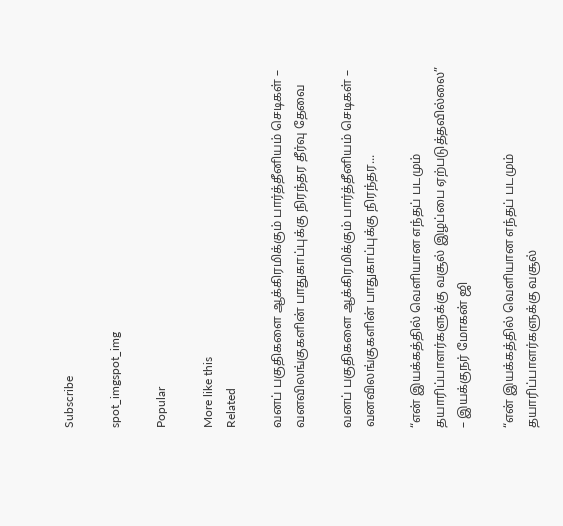Subscribe

spot_imgspot_img

Popular

More like this
Related

வனப் பகுதிகளை ஆக்கிரமிக்கும் பார்த்தீனியம் செடிகள் – வனவிலங்குகளின் பாதுகாப்புக்கு நிரந்தர தீர்வு தேவை

வனப் பகுதிகளை ஆக்கிரமிக்கும் பார்த்தீனியம் செடிகள் – வனவிலங்குகளின் பாதுகாப்புக்கு நிரந்தர...

“என் இயக்கத்தில் வெளியான எந்தப் படமும் தயாரிப்பாளர்களுக்கு வசூல் இழப்பை ஏற்படுத்தவில்லை” – இயக்குநர் மோகன் ஜி

“என் இயக்கத்தில் வெளியான எந்தப் படமும் தயாரிப்பாளர்களுக்கு வசூல்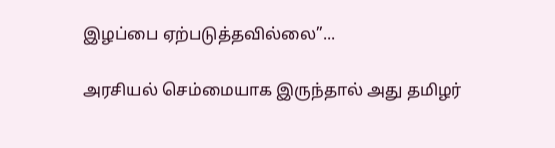இழப்பை ஏற்படுத்தவில்லை”...

அரசியல் செம்மையாக இருந்தால் அது தமிழர்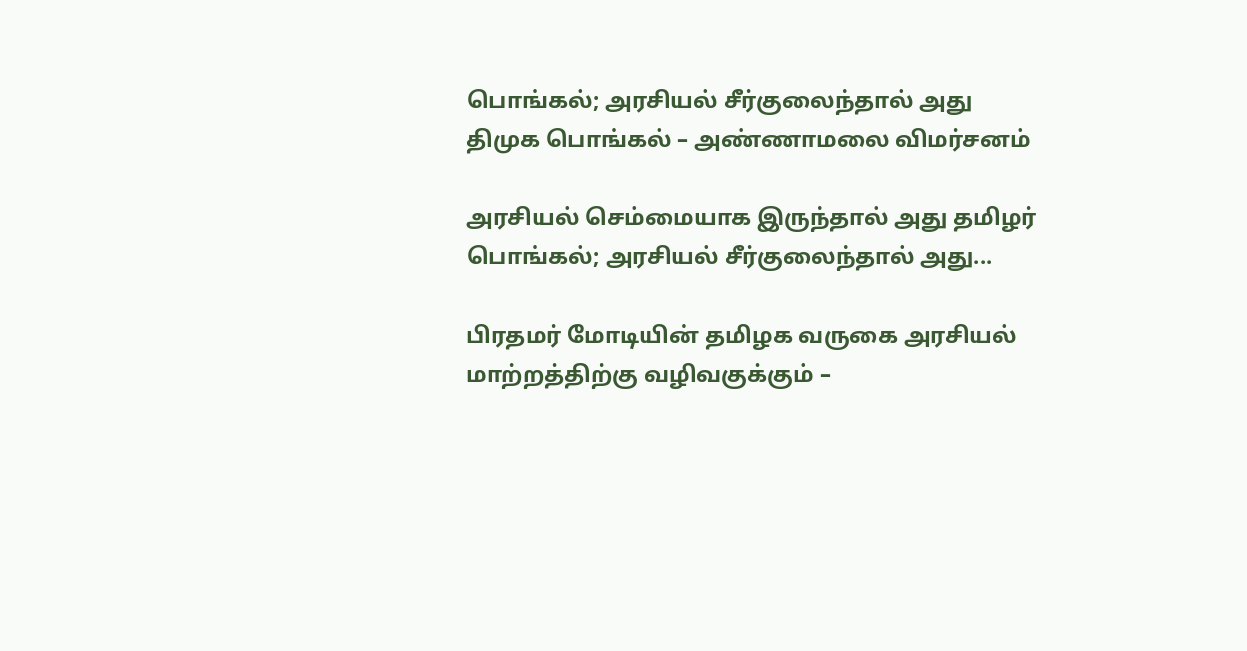பொங்கல்; அரசியல் சீர்குலைந்தால் அது திமுக பொங்கல் – அண்ணாமலை விமர்சனம்

அரசியல் செம்மையாக இருந்தால் அது தமிழர் பொங்கல்; அரசியல் சீர்குலைந்தால் அது...

பிரதமர் மோடியின் தமிழக வருகை அரசியல் மாற்றத்திற்கு வழிவகுக்கும் –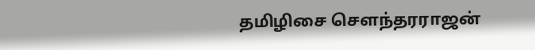தமிழிசை சௌந்தரராஜன்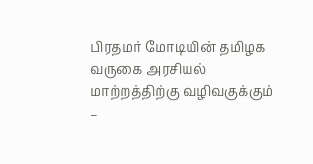பிரதமர் மோடியின் தமிழக வருகை அரசியல் மாற்றத்திற்கு வழிவகுக்கும் –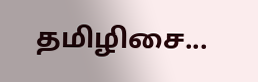தமிழிசை...